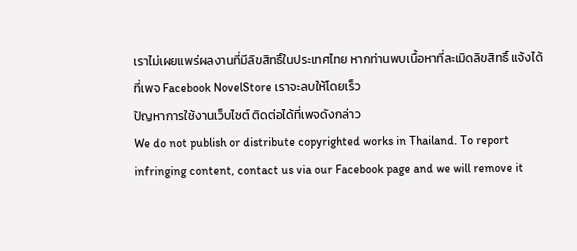เราไม่เผยแพร่ผลงานที่มีลิขสิทธิ์ในประเทศไทย หากท่านพบเนื้อหาที่ละเมิดลิขสิทธิ์ แจ้งได้ที่เพจ Facebook NovelStore เราจะลบให้โดยเร็ว
ปัญหาการใช้งานเว็บไซต์ ติดต่อได้ที่เพจดังกล่าว
We do not publish or distribute copyrighted works in Thailand. To report infringing content, contact us via our Facebook page and we will remove it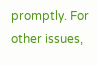promptly. For other issues,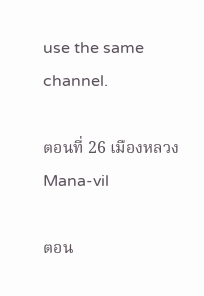use the same channel.

ตอนที่ 26 เมืองหลวง Mana-vil

ตอน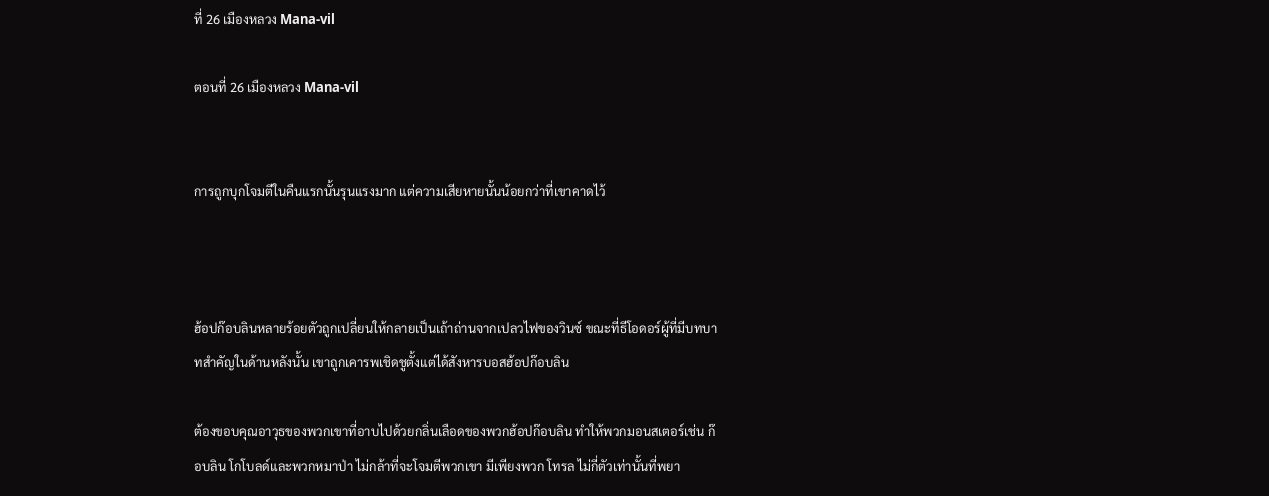ที่ 26 เมืองหลวง Mana-vil

ตอนที่ 26 เมืองหลวง Mana-vil


การถูกบุกโจมตีในคืนแรกนั้นรุนแรงมาก แต่ความเสียหายนั้นน้อยกว่าที่เขาคาดไว้



ฮ้อปก๊อบลินหลายร้อยตัวถูกเปลี่ยนให้กลายเป็นเถ้าถ่านจากเปลวไฟของวินซ์ ขณะที่ธีโอดอร์ผู้ที่มีบทบาทสำคัญในด้านหลังนั้น เขาถูกเคารพเชิดชูตั้งแต่ได้สังหารบอสฮ้อปก๊อบลิน

ต้องขอบคุณอาวุธของพวกเขาที่อาบไปด้วยกลิ่นเลือดของพวกฮ้อปก๊อบลิน ทำให้พวกมอนสเตอร์เช่น ก๊อบลิน โกโบลด์และพวกหมาป่า ไม่กล้าที่จะโจมตีพวกเขา มีเพียงพวก โทรล ไม่กี่ตัวเท่านั้นที่พยา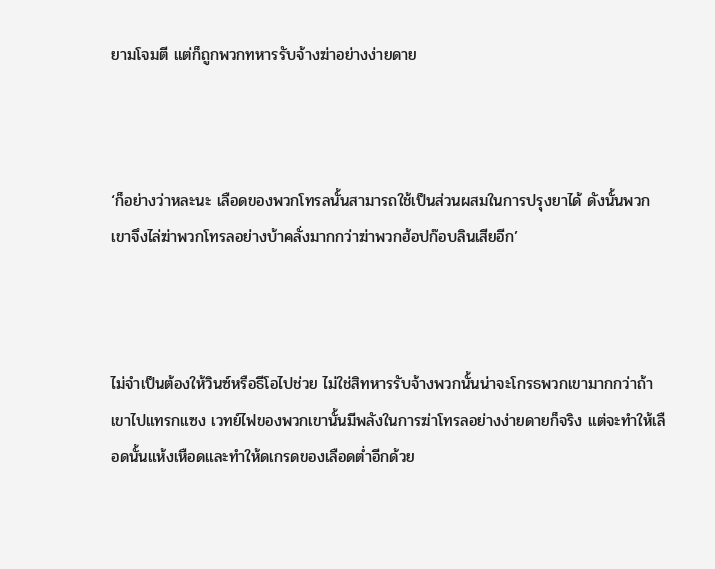ยามโจมตี แต่ก็ถูกพวกทหารรับจ้างฆ่าอย่างง่ายดาย



‘ก็อย่างว่าหละนะ เลือดของพวกโทรลนั้นสามารถใช้เป็นส่วนผสมในการปรุงยาได้ ดังนั้นพวกเขาจึงไล่ฆ่าพวกโทรลอย่างบ้าคลั่งมากกว่าฆ่าพวกฮ้อปก๊อบลินเสียอีก’



ไม่จำเป็นต้องให้วินซ์หรือธีโอไปช่วย ไม่ใช่สิทหารรับจ้างพวกนั้นน่าจะโกรธพวกเขามากกว่าถ้าเขาไปแทรกแซง เวทย์ไฟของพวกเขานั้นมีพลังในการฆ่าโทรลอย่างง่ายดายก็จริง แต่จะทำให้เลือดนั้นแห้งเหือดและทำให้ดเกรดของเลือดต่ำอีกด้วย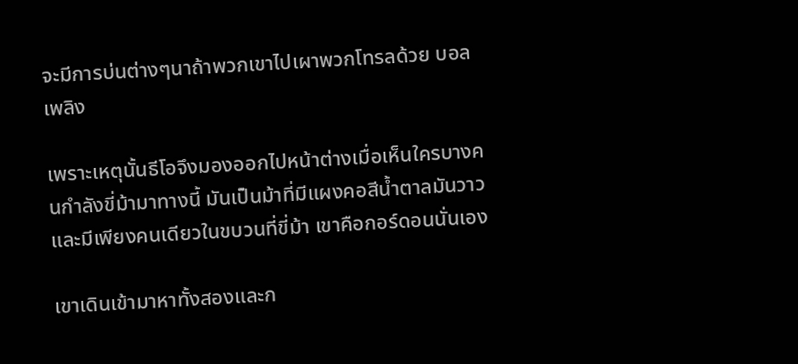จะมีการบ่นต่างๆนาถ้าพวกเขาไปเผาพวกโทรลด้วย บอลเพลิง

เพราะเหตุนั้นธีโอจึงมองออกไปหน้าต่างเมื่อเห็นใครบางคนกำลังขี่ม้ามาทางนี้ มันเป็นม้าที่มีแผงคอสีน้ำตาลมันวาว  และมีเพียงคนเดียวในขบวนที่ขี่ม้า เขาคือกอร์ดอนนั่นเอง

เขาเดินเข้ามาหาทั้งสองและก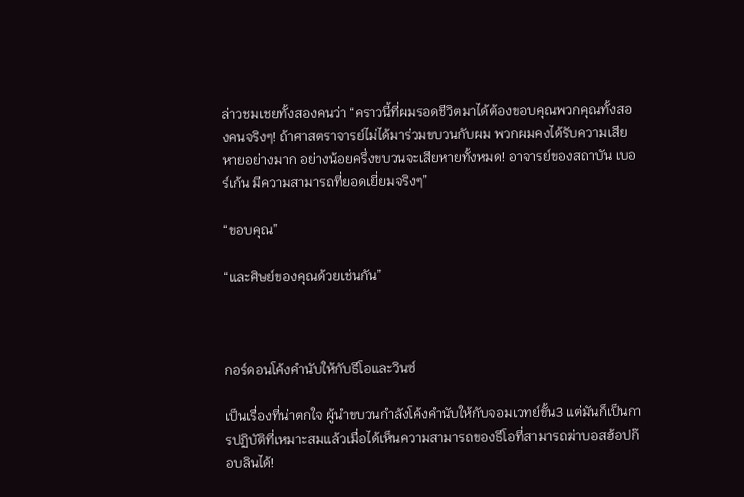ล่าวชมเชยทั้งสองคนว่า “คราวนี้ที่ผมรอดชีวิตมาได้ต้องขอบคุณพวกคุณทั้งสองคนจริงๆ! ถ้าศาสตราจารย์ไม่ได้มาร่วมขบวนกับผม พวกผมคงได้รับความเสียหายอย่างมาก อย่างน้อยครึ่งขบวนจะเสียหายทั้งหมด! อาจารย์ของสถาบัน เบอร์เก้น มีความสามารถที่ยอดเยี่ยมจริงๆ”

“ขอบคุณ”

“และศิษย์ของคุณด้วยเช่นกัน”



กอร์ดอนโค้งคำนับให้กับธีโอและวินซ์

เป็นเรื่องที่น่าตกใจ ผู้นำขบวนกำลังโค้งคำนับให้กับจอมเวทย์ขั้น3 แต่มันก็เป็นการปฏิบัติที่เหมาะสมแล้วเมื่อได้เห็นความสามารถของธีโอที่สามารถฆ่าบอสฮ้อปก๊อบลินได้!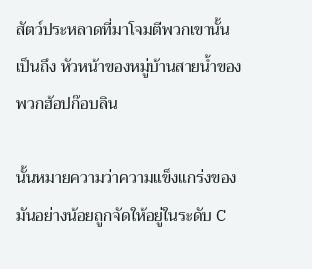สัตว์ประหลาดที่มาโจมตีพวกเขานั้นเป็นถึง หัวหน้าของหมู่บ้านสายน้ำของพวกฮ้อปก๊อบลิน

นั้นหมายความว่าความแข็งแกร่งของมันอย่างน้อยถูกจัดให้อยู่ในระดับ C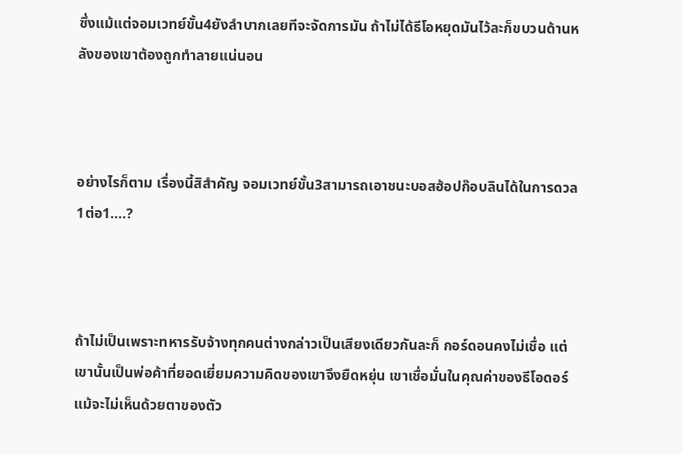ซึ่งแม้แต่จอมเวทย์ขั้น4ยังลำบากเลยทีจะจัดการมัน ถ้าไม่ได้ธีโอหยุดมันไว้ละก็ขบวนด้านหลังของเขาต้องถูกทำลายแน่นอน



อย่างไรก็ตาม เรื่องนี้สิสำคัญ จอมเวทย์ขั้น3สามารถเอาชนะบอสฮ้อปก๊อบลินได้ในการดวล1ต่อ1….?



ถ้าไม่เป็นเพราะทหารรับจ้างทุกคนต่างกล่าวเป็นเสียงเดียวกันละก็ กอร์ดอนคงไม่เชื่อ แต่เขานั้นเป็นพ่อค้าที่ยอดเยี่ยมความคิดของเขาจึงยืดหยุ่น เขาเชื่อมั่นในคุณค่าของธีโอดอร์แม้จะไม่เห็นด้วยตาของตัว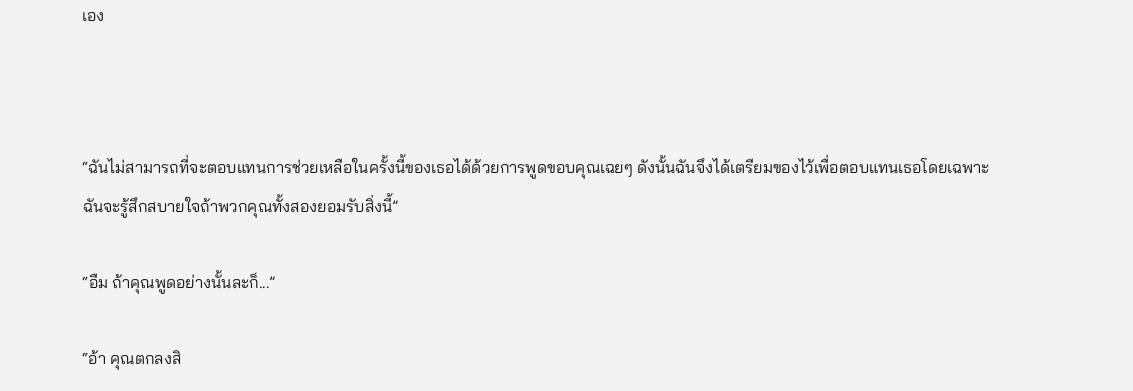เอง



“ฉันไม่สามารถที่จะตอบแทนการช่วยเหลือในครั้งนี้ของเธอได้ด้วยการพูดขอบคุณเฉยๆ ดังนั้นฉันจึงได้เตรียมของไว้เพื่อตอบแทนเธอโดยเฉพาะ ฉันจะรู้สึกสบายใจถ้าพวกคุณทั้งสองยอมรับสิ่งนี้”

“อืม ถ้าคุณพูดอย่างนั้นละก็...”

“อ้า คุณตกลงสิ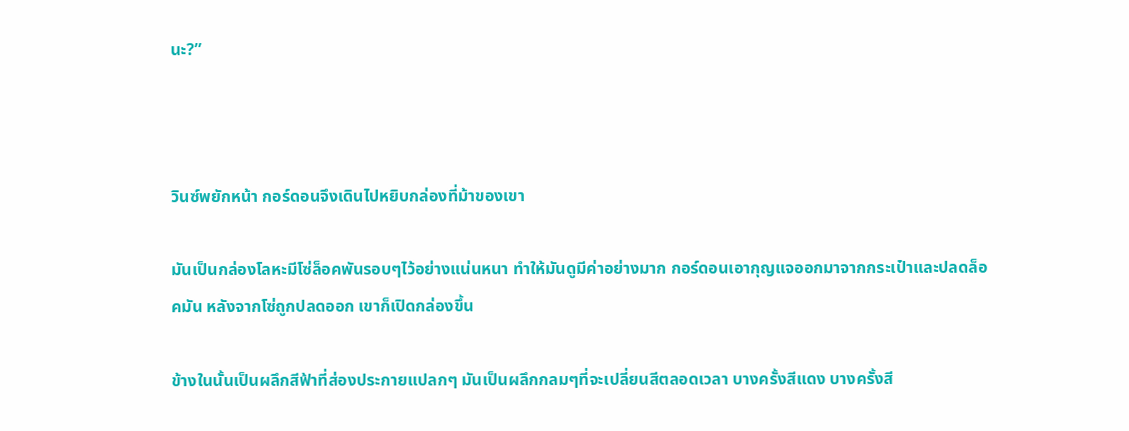นะ?”



วินซ์พยักหน้า กอร์ดอนจึงเดินไปหยิบกล่องที่ม้าของเขา

มันเป็นกล่องโลหะมีโซ่ล็อคพันรอบๆไว้อย่างแน่นหนา ทำให้มันดูมีค่าอย่างมาก กอร์ดอนเอากุญแจออกมาจากกระเป๋าและปลดล็อคมัน หลังจากโซ่ถูกปลดออก เขาก็เปิดกล่องขึ้น

ข้างในนั้นเป็นผลึกสีฟ้าที่ส่องประกายแปลกๆ มันเป็นผลึกกลมๆที่จะเปลี่ยนสีตลอดเวลา บางครั้งสีแดง บางครั้งสี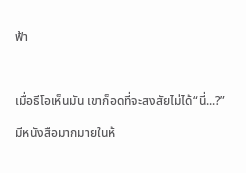ฟ้า



เมื่อธีโอเห็นมัน เขาก็อดที่จะสงสัยไม่ได้“นี่...?”

มีหนังสือมากมายในห้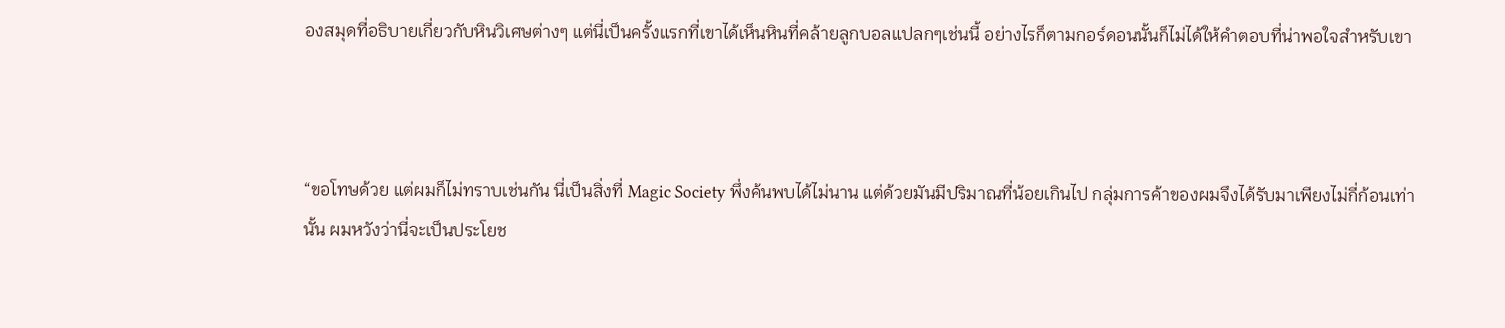องสมุดที่อธิบายเกี่ยวกับหินวิเศษต่างๆ แต่นี่เป็นครั้งแรกที่เขาได้เห็นหินที่คล้ายลูกบอลแปลกๆเช่นนี้ อย่างไรก็ตามกอร์ดอนนั้นก็ไม่ได้ให้คำตอบที่น่าพอใจสำหรับเขา



“ขอโทษด้วย แต่ผมก็ไม่ทราบเช่นกัน นี่เป็นสิ่งที่ Magic Society พึ่งค้นพบได้ไม่นาน แต่ด้วยมันมีปริมาณที่น้อยเกินไป กลุ่มการค้าของผมจึงได้รับมาเพียงไม่กี่ก้อนเท่านั้น ผมหวังว่านี่จะเป็นประโยช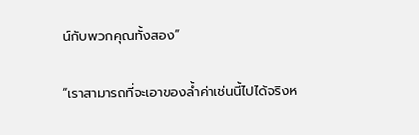น์กับพวกคุณทั้งสอง”

“เราสามารถที่จะเอาของล้ำค่าเช่นนี้ไปได้จริงห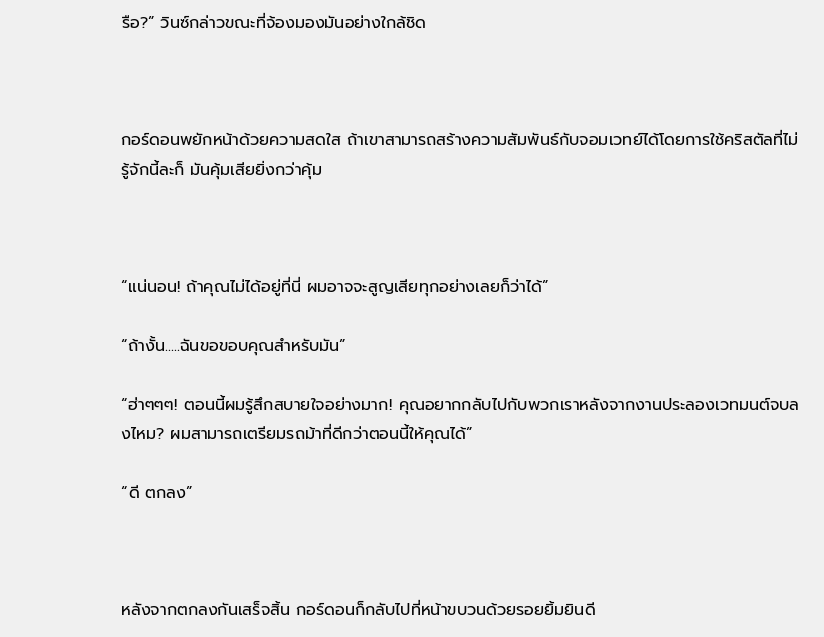รือ?” วินซ์กล่าวขณะที่จ้องมองมันอย่างใกล้ชิด



กอร์ดอนพยักหน้าด้วยความสดใส ถ้าเขาสามารถสร้างความสัมพันธ์กับจอมเวทย์ได้โดยการใช้คริสตัลที่ไม่รู้จักนี้ละก็ มันคุ้มเสียยิ่งกว่าคุ้ม



“แน่นอน! ถ้าคุณไม่ได้อยู่ที่นี่ ผมอาจจะสูญเสียทุกอย่างเลยก็ว่าได้”

“ถ้างั้น.....ฉันขอขอบคุณสำหรับมัน”

“ฮ่าๆๆๆ! ตอนนี้ผมรู้สึกสบายใจอย่างมาก! คุณอยากกลับไปกับพวกเราหลังจากงานประลองเวทมนต์จบลงไหม? ผมสามารถเตรียมรถม้าที่ดีกว่าตอนนี้ให้คุณได้”

“ดี ตกลง”



หลังจากตกลงกันเสร็จสิ้น กอร์ดอนก็กลับไปที่หน้าขบวนด้วยรอยยิ้มยินดี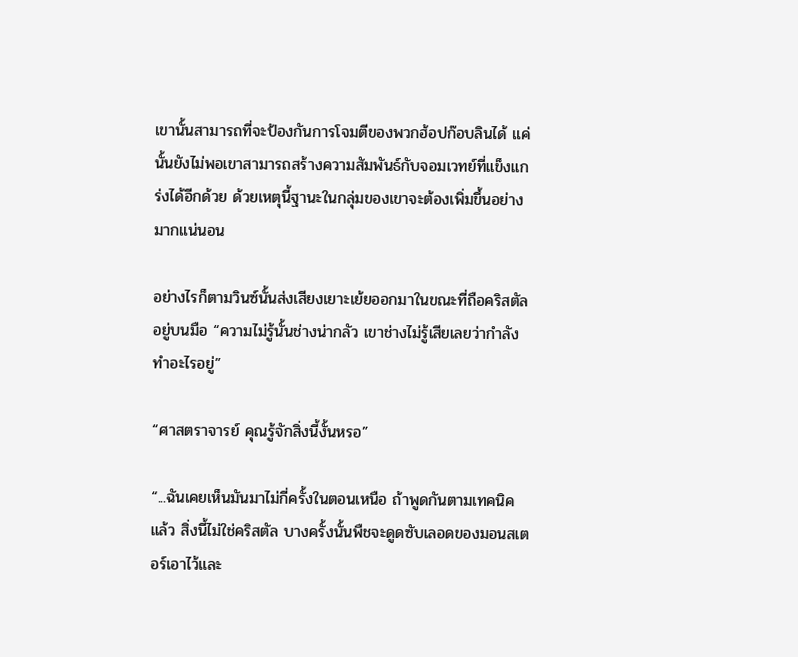เขานั้นสามารถที่จะป้องกันการโจมตีของพวกฮ้อปก๊อบลินได้ แค่นั้นยังไม่พอเขาสามารถสร้างความสัมพันธ์กับจอมเวทย์ที่แข็งแกร่งได้อีกด้วย ด้วยเหตุนี้ฐานะในกลุ่มของเขาจะต้องเพิ่มขึ้นอย่างมากแน่นอน

อย่างไรก็ตามวินซ์นั้นส่งเสียงเยาะเย้ยออกมาในขณะที่ถือคริสตัลอยู่บนมือ “ความไม่รู้นั้นช่างน่ากลัว เขาช่างไม่รู้เสียเลยว่ากำลังทำอะไรอยู่”

“ศาสตราจารย์ คุณรู้จักสิ่งนี้งั้นหรอ”

“...ฉันเคยเห็นมันมาไม่กี่ครั้งในตอนเหนือ ถ้าพูดกันตามเทคนิคแล้ว สิ่งนี้ไม่ใช่คริสตัล บางครั้งนั้นพืชจะดูดซับเลอดของมอนสเตอร์เอาไว้และ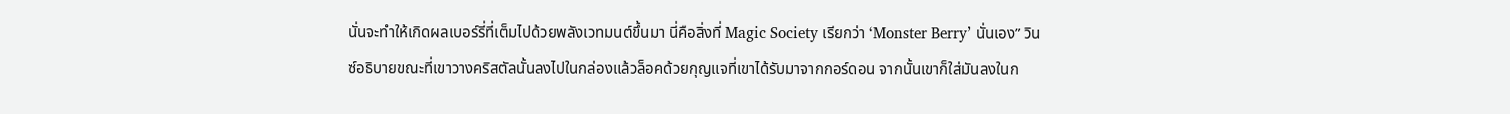นั่นจะทำให้เกิดผลเบอร์รี่ที่เต็มไปด้วยพลังเวทมนต์ขึ้นมา นี่คือสิ่งที่ Magic Society เรียกว่า ‘Monster Berry’ นั่นเอง” วินซ์อธิบายขณะที่เขาวางคริสตัลนั้นลงไปในกล่องแล้วล็อคด้วยกุญแจที่เขาได้รับมาจากกอร์ดอน จากนั้นเขาก็ใส่มันลงในก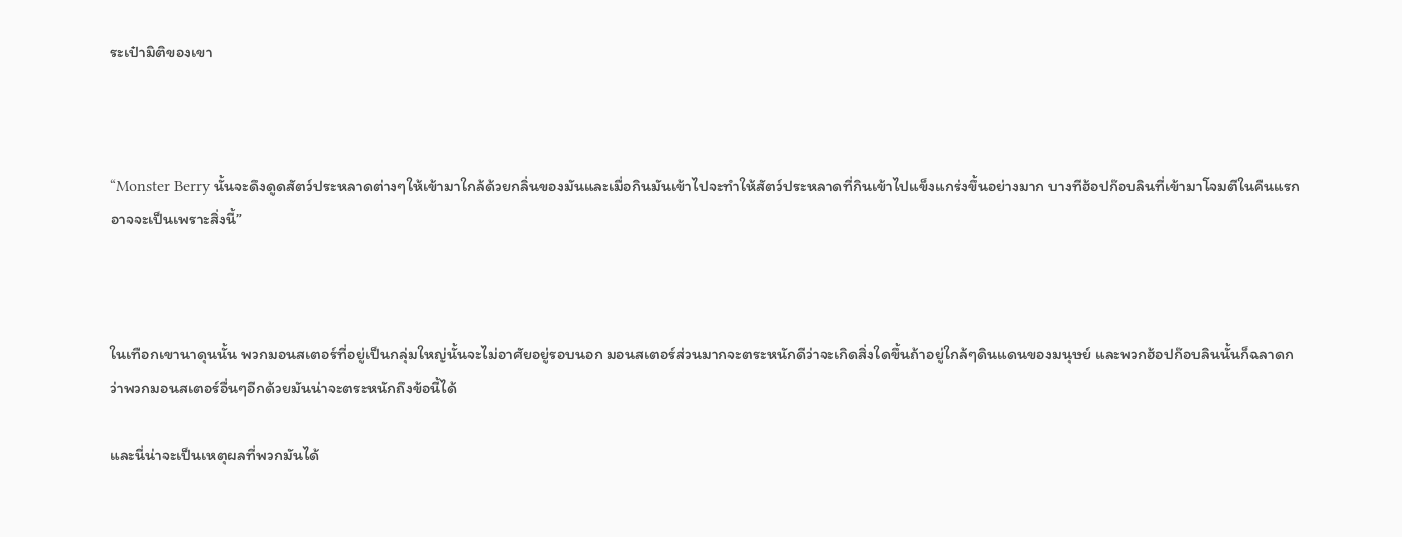ระเป๋ามิติของเขา



“Monster Berry นั้นจะดึงดูดสัตว์ประหลาดต่างๆให้เข้ามาใกล้ด้วยกลิ่นของมันและเมื่อกินมันเข้าไปจะทำให้สัตว์ประหลาดที่กินเข้าไปแข็งแกร่งขึ้นอย่างมาก บางทีฮ้อปก๊อบลินที่เข้ามาโจมตีในคืนแรกอาจจะเป็นเพราะสิ่งนี้”



ในเทือกเขานาดุนนั้น พวกมอนสเตอร์ที่อยู่เป็นกลุ่มใหญ่นั้นจะไม่อาศัยอยู่รอบนอก มอนสเตอร์ส่วนมากจะตระหนักดีว่าจะเกิดสิ่งใดขึ้นถ้าอยู่ใกล้ๆดินแดนของมนุษย์ และพวกฮ้อปก๊อบลินนั้นก็ฉลาดกว่าพวกมอนสเตอร์อื่นๆอีกด้วยมันน่าจะตระหนักถึงข้อนี้ได้

และนี่น่าจะเป็นเหตุผลที่พวกมันได้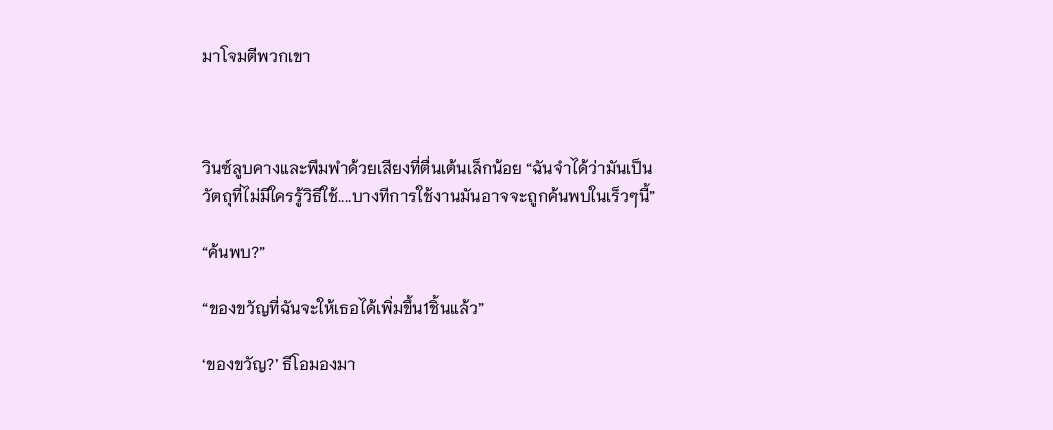มาโจมตีพวกเขา



วินซ์ลูบคางและพึมพำด้วยเสียงที่ตื่นเต้นเล็กน้อย “ฉันจำได้ว่ามันเป็นวัตถุที่ไม่มีใครรู้วิธีใช้....บางทีการใช้งานมันอาจจะถูกค้นพบในเร็วๆนี้”

“ค้นพบ?”

“ของขวัญที่ฉันจะให้เธอได้เพิ่มขึ้น1ชิ้นแล้ว”

‘ของขวัญ?’ ธีโอมองมา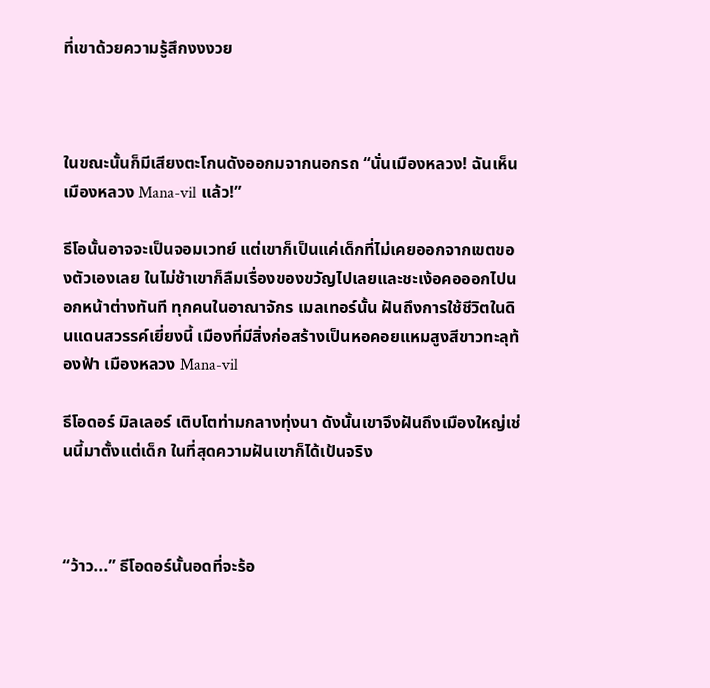ที่เขาด้วยความรู้สึกงงงวย



ในขณะนั้นก็มีเสียงตะโกนดังออกมจากนอกรถ “นั่นเมืองหลวง! ฉันเห็นเมืองหลวง Mana-vil แล้ว!”

ธีโอนั้นอาจจะเป็นจอมเวทย์ แต่เขาก็เป็นแค่เด็กที่ไม่เคยออกจากเขตของตัวเองเลย ในไม่ช้าเขาก็ลืมเรื่องของขวัญไปเลยและชะเง้อคอออกไปนอกหน้าต่างทันที ทุกคนในอาณาจักร เมลเทอร์นั้น ฝันถึงการใช้ชีวิตในดินแดนสวรรค์เยี่ยงนี้ เมืองที่มีสิ่งก่อสร้างเป็นหอคอยแหมสูงสีขาวทะลุท้องฟ้า เมืองหลวง Mana-vil

ธีโอดอร์ มิลเลอร์ เติบโตท่ามกลางทุ่งนา ดังนั้นเขาจึงฝันถึงเมืองใหญ่เช่นนี้มาตั้งแต่เด็ก ในที่สุดความฝันเขาก็ได้เป้นจริง



“ว้าว...” ธีโอดอร์นั้นอดที่จะร้อ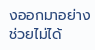งออกมาอย่างช่วยไม่ได้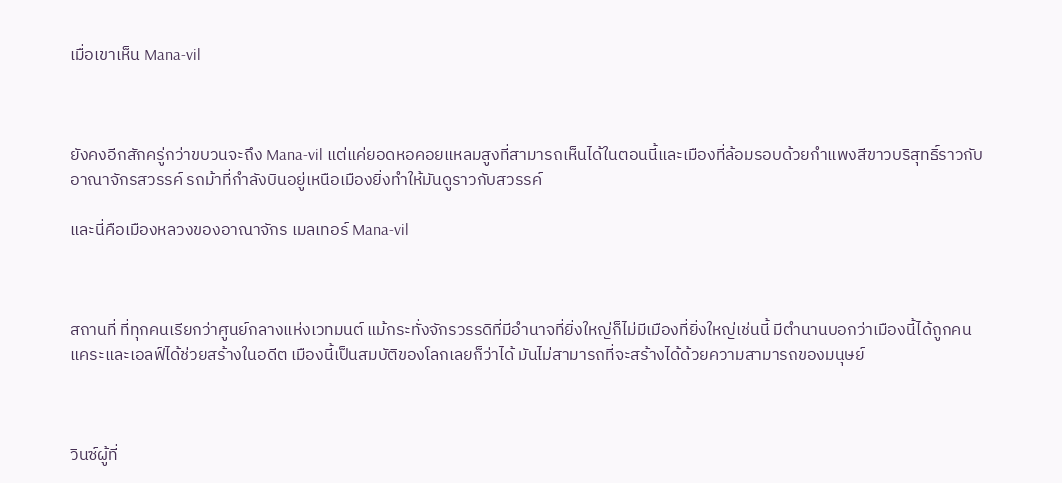เมื่อเขาเห็น Mana-vil



ยังคงอีกสักครู่กว่าขบวนจะถึง Mana-vil แต่แค่ยอดหอคอยแหลมสูงที่สามารถเห็นได้ในตอนนี้และเมืองที่ล้อมรอบด้วยกำแพงสีขาวบริสุทธิ์ราวกับอาณาจักรสวรรค์ รถม้าที่กำลังบินอยู่เหนือเมืองยิ่งทำให้มันดูราวกับสวรรค์

และนี่คือเมืองหลวงของอาณาจักร เมลเทอร์ Mana-vil



สถานที่ ที่ทุกคนเรียกว่าศูนย์กลางแห่งเวทมนต์ แม้กระทั่งจักรวรรดิที่มีอำนาจที่ยิ่งใหญ่ก็ไม่มีเมืองที่ยิ่งใหญ่เช่นนี้ มีตำนานบอกว่าเมืองนี้ได้ถูกคนแคระและเอลฟ์ได้ช่วยสร้างในอดีต เมืองนี้เป็นสมบัติของโลกเลยก็ว่าได้ มันไม่สามารถที่จะสร้างได้ด้วยความสามารถของมนุษย์



วินซ์ผู้ที่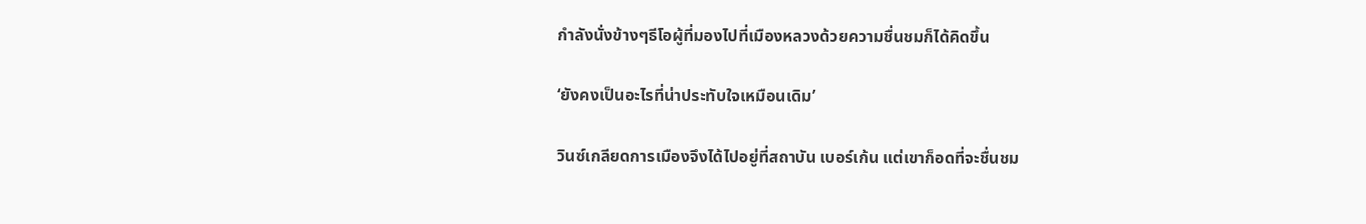กำลังนั่งข้างๆธีโอผู้ที่มองไปที่เมืองหลวงด้วยความชื่นชมก็ได้คิดขึ้น

‘ยังคงเป็นอะไรที่น่าประทับใจเหมือนเดิม’

วินซ์เกลียดการเมืองจึงได้ไปอยู่ที่สถาบัน เบอร์เก้น แต่เขาก็อดที่จะชื่นชม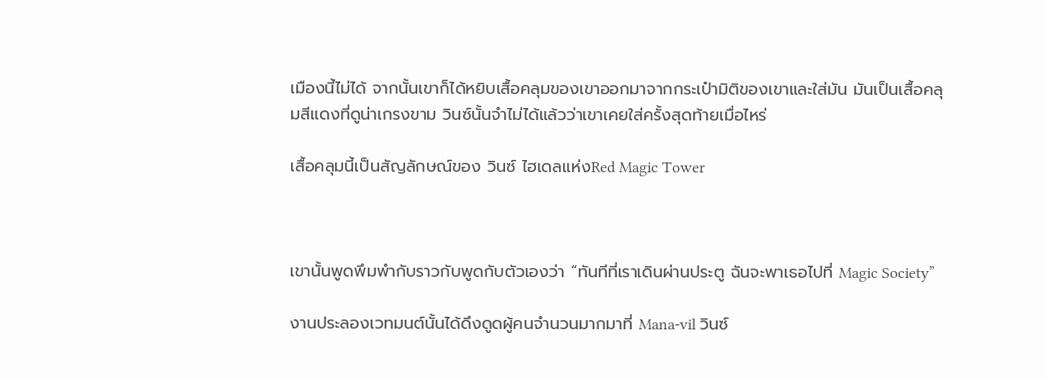เมืองนี้ไม่ได้ จากนั้นเขาก็ได้หยิบเสื้อคลุมของเขาออกมาจากกระเป๋ามิติของเขาและใส่มัน มันเป็นเสื้อคลุมสีแดงที่ดูน่าเกรงขาม วินซ์นั้นจำไม่ได้แล้วว่าเขาเคยใส่ครั้งสุดท้ายเมื่อไหร่

เสื้อคลุมนี้เป็นสัญลักษณ์ของ วินซ์ ไฮเดลแห่งRed Magic Tower



เขานั้นพูดพึมพำกับราวกับพูดกับตัวเองว่า “ทันทีที่เราเดินผ่านประตู ฉันจะพาเธอไปที่ Magic Society”

งานประลองเวทมนต์นั้นได้ดึงดูดผู้คนจำนวนมากมาที่ Mana-vil วินซ์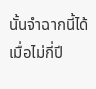นั้นจำฉากนี้ได้เมื่อไม่กี่ปี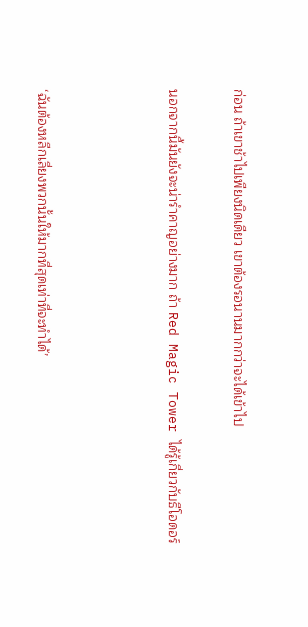ก่อน ถ้าเขาช้าไปเพียงนิดเดียว เขาต้องรอนานมากกว่าจะได้เข้าไป

นอกจากนี้มันยังจะน่ารำคาญอย่างมาก ถ้า Red Magic Tower ได้รู้เกี่ยวกับธีโอดอร์



‘ฉันต้องหลีกเลี่ยงพวกนั้นให้มากที่สุดเท่าที่จะทำได้’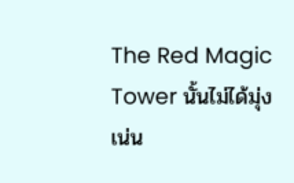The Red Magic Tower นั้นไม่ได้มุ่งเน่น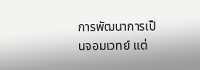การพัฒนาการเป็นจอมเวทย์ แต่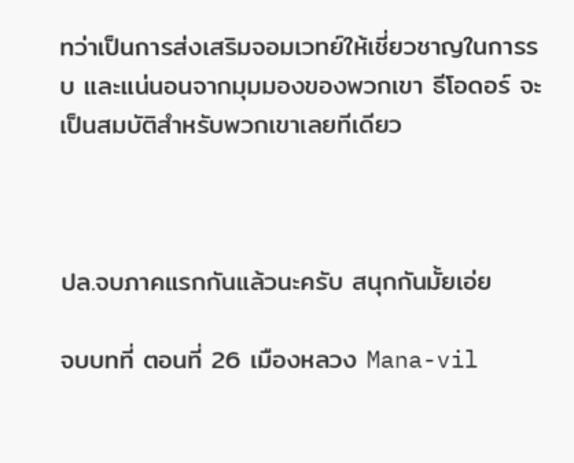ทว่าเป็นการส่งเสริมจอมเวทย์ให้เชี่ยวชาญในการรบ และแน่นอนจากมุมมองของพวกเขา ธีโอดอร์ จะเป็นสมบัติสำหรับพวกเขาเลยทีเดียว



ปล.จบภาคแรกกันแล้วนะครับ สนุกกันมั้ยเอ่ย

จบบทที่ ตอนที่ 26 เมืองหลวง Mana-vil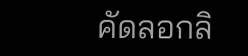คัดลอกลิ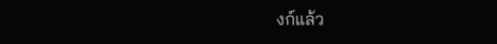งก์แล้ว